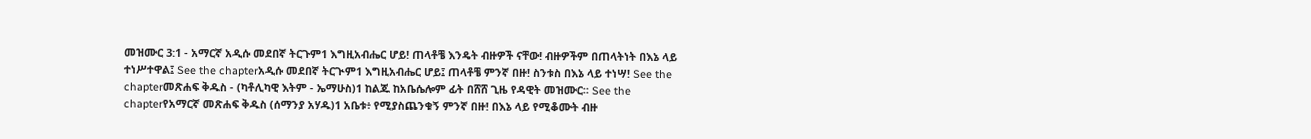መዝሙር 3:1 - አማርኛ አዲሱ መደበኛ ትርጉም1 እግዚአብሔር ሆይ! ጠላቶቼ እንዴት ብዙዎች ናቸው! ብዙዎችም በጠላትነት በእኔ ላይ ተነሥተዋል፤ See the chapterአዲሱ መደበኛ ትርጒም1 እግዚአብሔር ሆይ፤ ጠላቶቼ ምንኛ በዙ! ስንቱስ በእኔ ላይ ተነሣ! See the chapterመጽሐፍ ቅዱስ - (ካቶሊካዊ እትም - ኤማሁስ)1 ከልጁ ከአቤሴሎም ፊት በሸሸ ጊዜ የዳዊት መዝሙር። See the chapterየአማርኛ መጽሐፍ ቅዱስ (ሰማንያ አሃዱ)1 አቤቱ፥ የሚያስጨንቁኝ ምንኛ በዙ! በእኔ ላይ የሚቆሙት ብዙ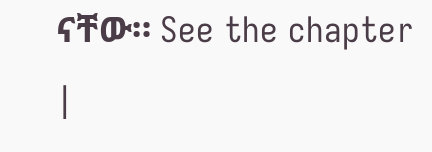ናቸው። See the chapter |